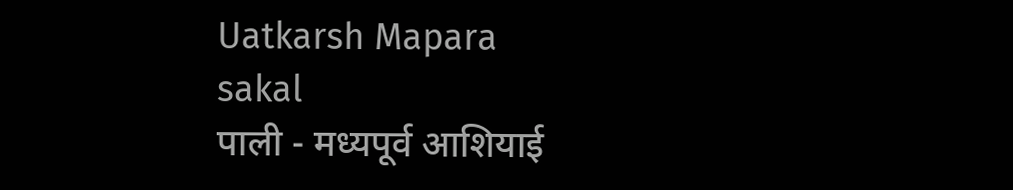Uatkarsh Mapara
sakal
पाली - मध्यपूर्व आशियाई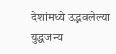देशांमध्ये उद्भवलेल्या युद्धजन्य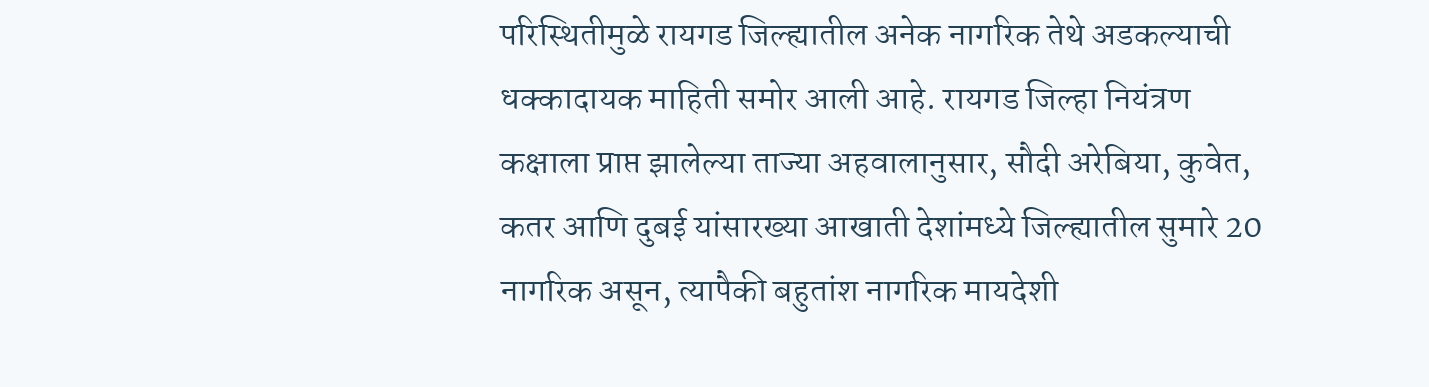परिस्थितीमुळे रायगड जिल्ह्यातील अनेक नागरिक तेथे अडकल्याची धक्कादायक माहिती समोर आली आहे. रायगड जिल्हा नियंत्रण कक्षाला प्राप्त झालेल्या ताज्या अहवालानुसार, सौदी अरेबिया, कुवेत, कतर आणि दुबई यांसारख्या आखाती देशांमध्ये जिल्ह्यातील सुमारे 20 नागरिक असून, त्यापैकी बहुतांश नागरिक मायदेशी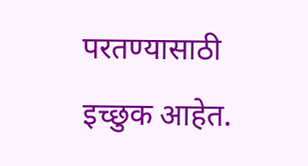परतण्यासाठी इच्छुक आहेत.